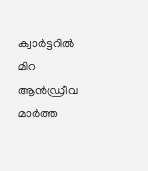ക്വാർട്ടറിൽ മിറ ആൻഡ്രീവ മാർത്ത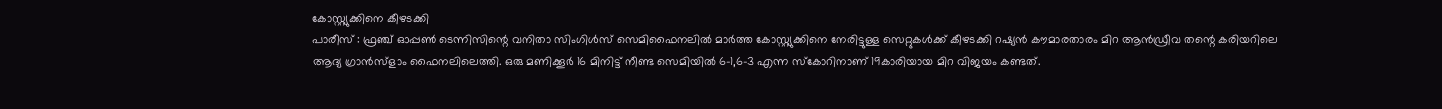കോസ്റ്റ്യുക്കിനെ കീഴടക്കി
പാരീസ് : ഫ്രഞ്ച് ഓപ്പൺ ടെന്നിസിന്റെ വനിതാ സിംഗിൾസ് സെമിഫൈനലിൽ മാർത്ത കോസ്റ്റ്യുക്കിനെ നേരിട്ടുള്ള സെറ്റുകൾക്ക് കീഴടക്കി റഷ്യൻ കൗമാരതാരം മിറ ആൻഡ്രീവ തന്റെ കരിയറിലെ ആദ്യ ഗ്രാൻസ്ളാം ഫൈനലിലെത്തി. ഒരു മണിക്കൂർ 16 മിനിട്ട് നീണ്ട സെമിയിൽ 6-1,6-3 എന്ന സ്കോറിനാണ് 19കാരിയായ മിറ വിജയം കണ്ടത്.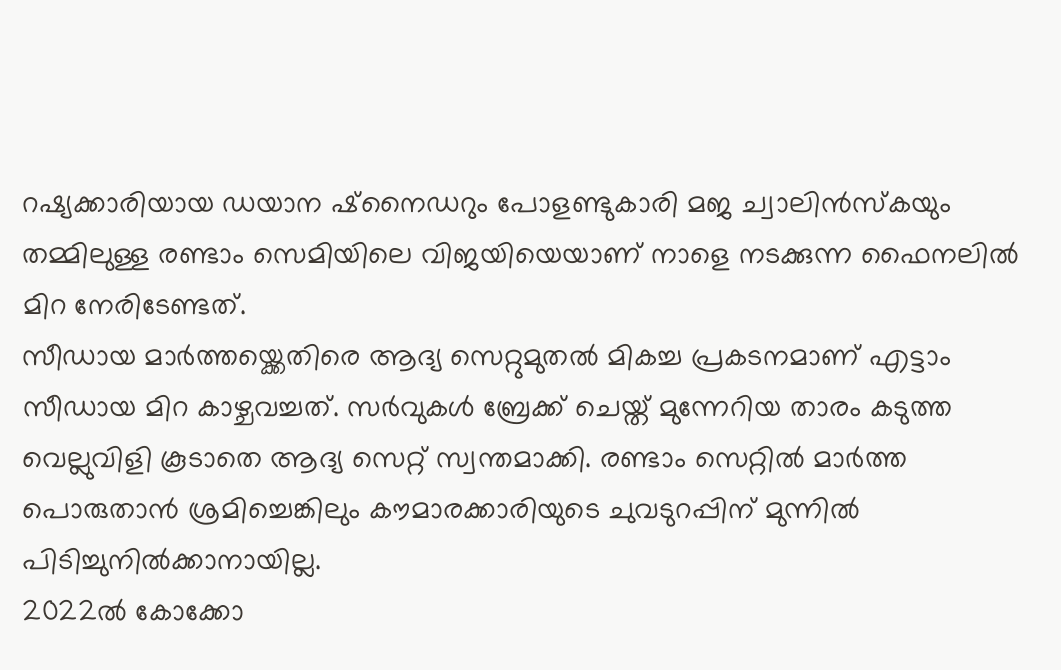റഷ്യക്കാരിയായ ഡയാന ഷ്നൈഡറും പോളണ്ടുകാരി മജ ച്വാലിൻസ്കയും തമ്മിലുള്ള രണ്ടാം സെമിയിലെ വിജയിയെയാണ് നാളെ നടക്കുന്ന ഫൈനലിൽ മിറ നേരിടേണ്ടത്.
സീഡായ മാർത്തയ്ക്കെതിരെ ആദ്യ സെറ്റുമുതൽ മികച്ച പ്രകടനമാണ് എട്ടാം സീഡായ മിറ കാഴ്ചവച്ചത്. സർവുകൾ ബ്രേക്ക് ചെയ്ത് മുന്നേറിയ താരം കടുത്ത വെല്ലുവിളി കൂടാതെ ആദ്യ സെറ്റ് സ്വന്തമാക്കി. രണ്ടാം സെറ്റിൽ മാർത്ത പൊരുതാൻ ശ്രമിച്ചെങ്കിലും കൗമാരക്കാരിയുടെ ചുവടുറപ്പിന് മുന്നിൽ പിടിച്ചുനിൽക്കാനായില്ല.
2022ൽ കോക്കോ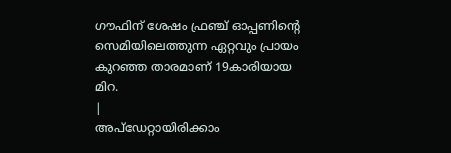ഗൗഫിന് ശേഷം ഫ്രഞ്ച് ഓപ്പണിന്റെ സെമിയിലെത്തുന്ന ഏറ്റവും പ്രായം കുറഞ്ഞ താരമാണ് 19കാരിയായ മിറ.
|
അപ്ഡേറ്റായിരിക്കാം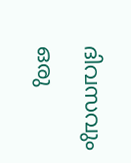ദിവസവും
ഒരു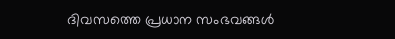ദിവസത്തെ പ്രധാന സംഭവങ്ങൾ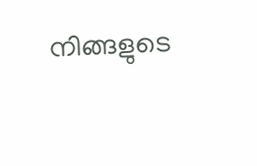നിങ്ങളുടെ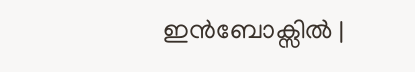ഇൻബോക്സിൽ |